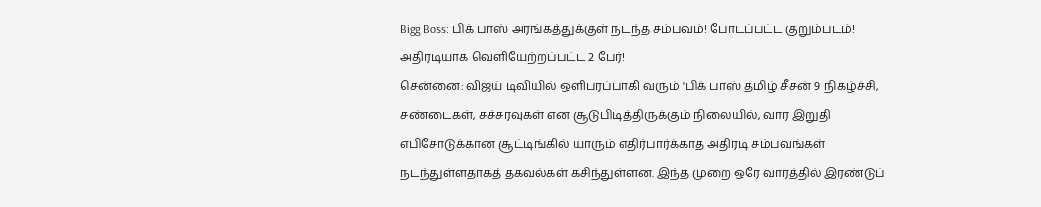Bigg Boss: பிக் பாஸ் அரங்கத்துக்குள் நடந்த சம்பவம்! போடப்பட்ட குறும்படம்! அதிரடியாக வெளியேற்றப்பட்ட 2 பேர்!
சென்னை: விஜய் டிவியில் ஒளிபரப்பாகி வரும் 'பிக் பாஸ் தமிழ் சீசன் 9 நிகழ்ச்சி, சண்டைகள், சச்சரவுகள் என சூடுபிடித்திருக்கும் நிலையில், வார இறுதி எபிசோடுக்கான சூட்டிங்கில் யாரும் எதிர்பார்க்காத அதிரடி சம்பவங்கள் நடந்துள்ளதாகத் தகவல்கள் கசிந்துள்ளன. இந்த முறை ஒரே வாரத்தில் இரண்டுப்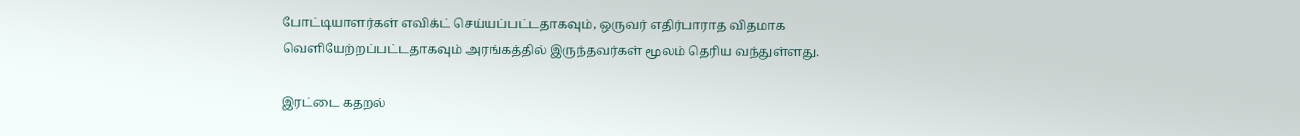போட்டியாளர்கள் எவிக்ட் செய்யப்பட்டதாகவும், ஒருவர் எதிர்பாராத விதமாக வெளியேற்றப்பட்டதாகவும் அரங்கத்தில் இருந்தவர்கள் மூலம் தெரிய வந்துள்ளது.

இரட்டை கதறல்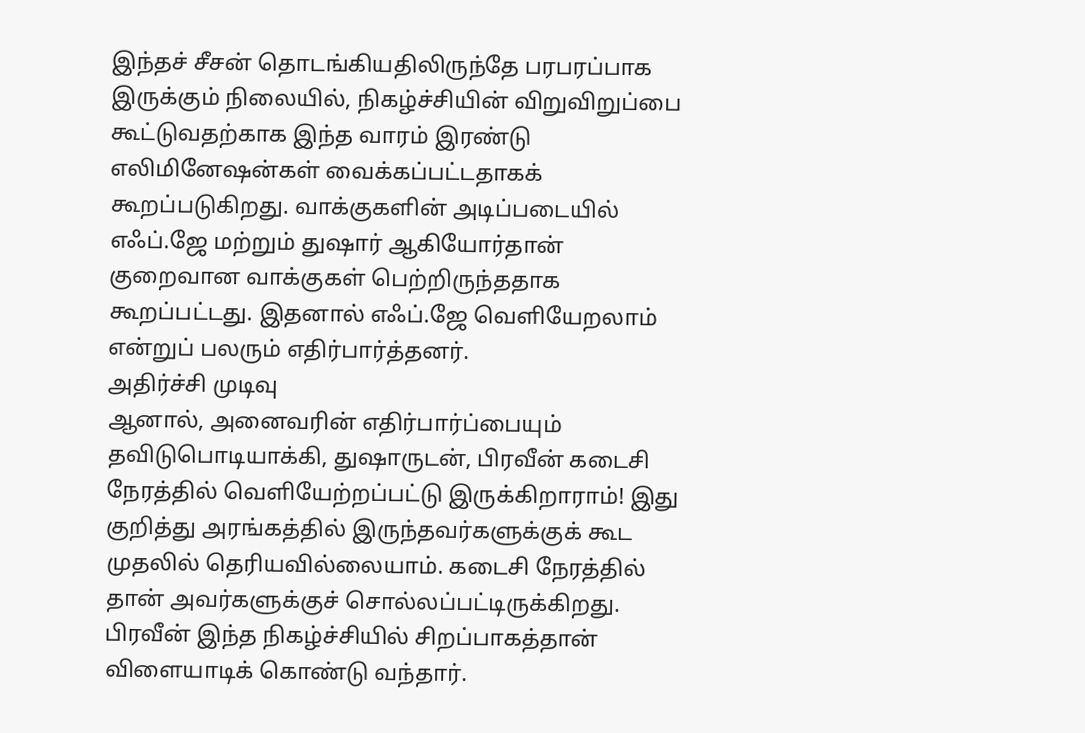இந்தச் சீசன் தொடங்கியதிலிருந்தே பரபரப்பாக இருக்கும் நிலையில், நிகழ்ச்சியின் விறுவிறுப்பை கூட்டுவதற்காக இந்த வாரம் இரண்டு எலிமினேஷன்கள் வைக்கப்பட்டதாகக் கூறப்படுகிறது. வாக்குகளின் அடிப்படையில் எஃப்.ஜே மற்றும் துஷார் ஆகியோர்தான் குறைவான வாக்குகள் பெற்றிருந்ததாக கூறப்பட்டது. இதனால் எஃப்.ஜே வெளியேறலாம் என்றுப் பலரும் எதிர்பார்த்தனர்.
அதிர்ச்சி முடிவு
ஆனால், அனைவரின் எதிர்பார்ப்பையும் தவிடுபொடியாக்கி, துஷாருடன், பிரவீன் கடைசி நேரத்தில் வெளியேற்றப்பட்டு இருக்கிறாராம்! இது குறித்து அரங்கத்தில் இருந்தவர்களுக்குக் கூட முதலில் தெரியவில்லையாம். கடைசி நேரத்தில் தான் அவர்களுக்குச் சொல்லப்பட்டிருக்கிறது. பிரவீன் இந்த நிகழ்ச்சியில் சிறப்பாகத்தான் விளையாடிக் கொண்டு வந்தார்.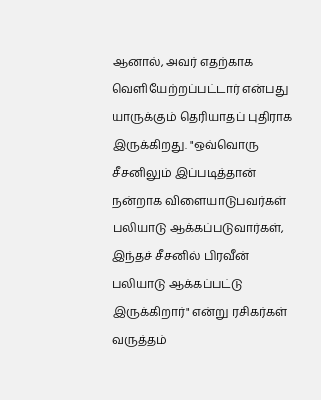ஆனால், அவர் எதற்காக வெளியேற்றப்பட்டார் என்பது யாருக்கும் தெரியாதப் புதிராக இருக்கிறது. "ஒவ்வொரு சீசனிலும் இப்படித்தான் நன்றாக விளையாடுபவர்கள் பலியாடு ஆக்கப்படுவார்கள், இந்தச் சீசனில் பிரவீன் பலியாடு ஆக்கப்பட்டு இருக்கிறார்" என்று ரசிகர்கள் வருத்தம்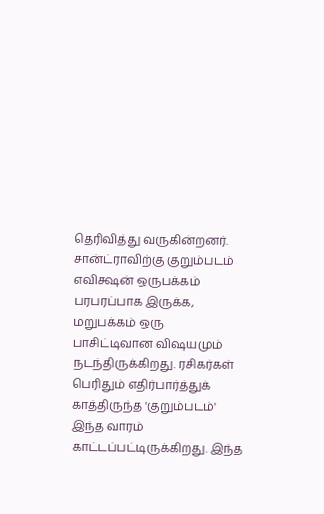தெரிவித்து வருகின்றனர்.
சான்ட்ராவிற்கு குறும்படம்
எவிக்ஷன் ஒருபக்கம் பரபரப்பாக இருக்க, மறுபக்கம் ஒரு பாசிட்டிவான விஷயமும் நடந்திருக்கிறது. ரசிகர்கள் பெரிதும் எதிர்பார்த்துக் காத்திருந்த 'குறும்படம்' இந்த வாரம் காட்டப்பட்டிருக்கிறது. இந்த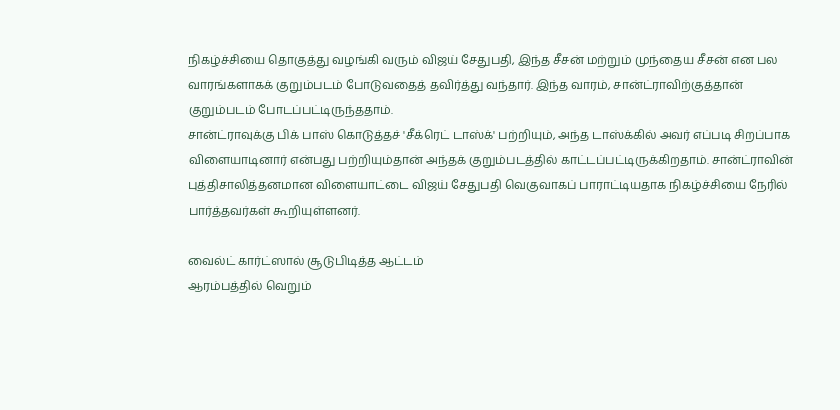நிகழ்ச்சியை தொகுத்து வழங்கி வரும் விஜய் சேதுபதி, இந்த சீசன் மற்றும் முந்தைய சீசன் என பல வாரங்களாகக் குறும்படம் போடுவதைத் தவிர்த்து வந்தார். இந்த வாரம், சான்ட்ராவிற்குத்தான் குறும்படம் போடப்பட்டிருந்ததாம்.
சான்ட்ராவுக்கு பிக் பாஸ் கொடுத்தச் 'சீக்ரெட் டாஸ்க்' பற்றியும், அந்த டாஸ்க்கில் அவர் எப்படி சிறப்பாக விளையாடினார் என்பது பற்றியும்தான் அந்தக் குறும்படத்தில் காட்டப்பட்டிருக்கிறதாம். சான்ட்ராவின் புத்திசாலித்தனமான விளையாட்டை விஜய் சேதுபதி வெகுவாகப் பாராட்டியதாக நிகழ்ச்சியை நேரில் பார்த்தவர்கள் கூறியுள்ளனர்.

வைல்ட் கார்ட்ஸால் சூடுபிடித்த ஆட்டம்
ஆரம்பத்தில் வெறும்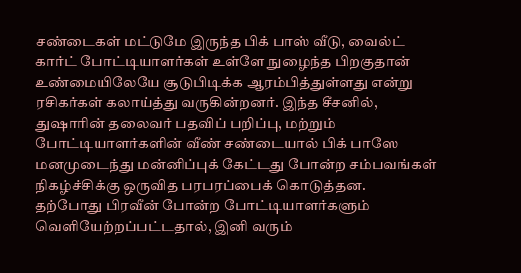சண்டைகள் மட்டுமே இருந்த பிக் பாஸ் வீடு, வைல்ட் கார்ட் போட்டியாளர்கள் உள்ளே நுழைந்த பிறகுதான் உண்மையிலேயே சூடுபிடிக்க ஆரம்பித்துள்ளது என்று ரசிகர்கள் கலாய்த்து வருகின்றனர். இந்த சீசனில், துஷாரின் தலைவர் பதவிப் பறிப்பு, மற்றும் போட்டியாளர்களின் வீண் சண்டையால் பிக் பாஸே மனமுடைந்து மன்னிப்புக் கேட்டது போன்ற சம்பவங்கள் நிகழ்ச்சிக்கு ஒருவித பரபரப்பைக் கொடுத்தன.
தற்போது பிரவீன் போன்ற போட்டியாளர்களும் வெளியேற்றப்பட்டதால், இனி வரும்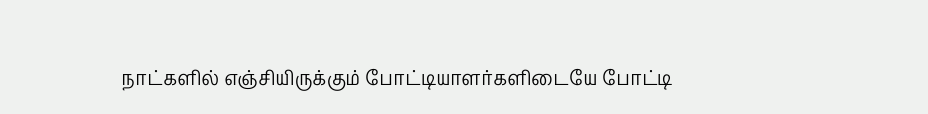நாட்களில் எஞ்சியிருக்கும் போட்டியாளர்களிடையே போட்டி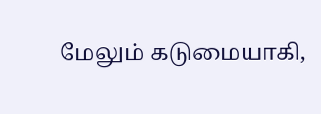மேலும் கடுமையாகி,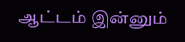ஆட்டம் இன்னும்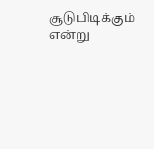சூடுபிடிக்கும் என்று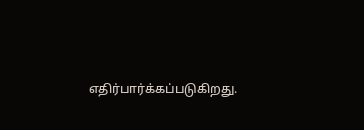எதிர்பார்க்கப்படுகிறது.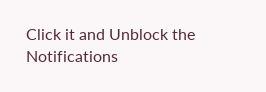Click it and Unblock the Notifications